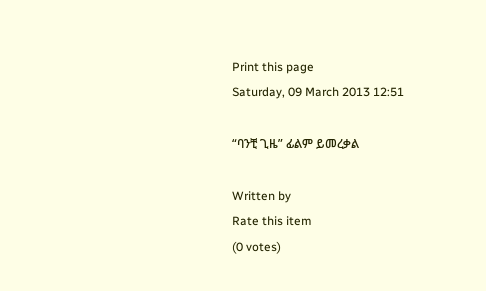Print this page
Saturday, 09 March 2013 12:51

“ባንቺ ጊዜ” ፊልም ይመረቃል

Written by
Rate this item
(0 votes)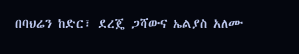በባህሬን ከድር፣ ደረጄ ጋሻውና ኤልያስ አለሙ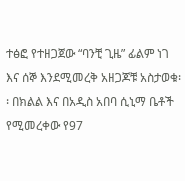ተፅፎ የተዘጋጀው “ባንቺ ጊዜ” ፊልም ነገ እና ሰኞ እንደሚመረቅ አዘጋጆቹ አስታወቁ፡፡ በክልል እና በአዲስ አበባ ሲኒማ ቤቶች የሚመረቀው የ97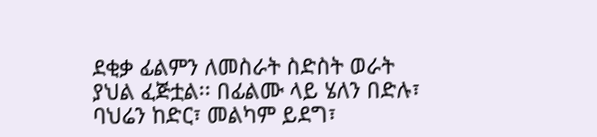ደቂቃ ፊልምን ለመስራት ስድስት ወራት ያህል ፈጅቷል፡፡ በፊልሙ ላይ ሄለን በድሉ፣ ባህሬን ከድር፣ መልካም ይደግ፣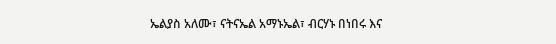ኤልያስ አለሙ፣ ናትናኤል አማኑኤል፣ ብርሃኑ በነበሩ እና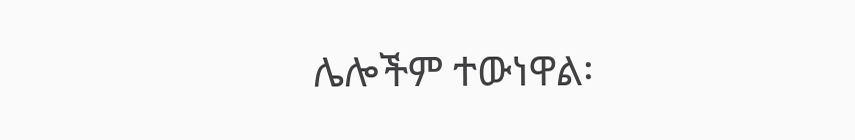ሌሎችም ተውነዋል፡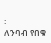፡
ለንባብ የበቁ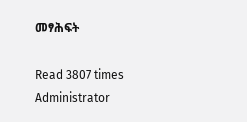መፃሕፍት

Read 3807 times
Administrator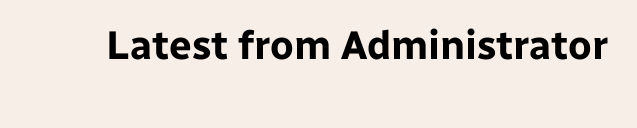Latest from Administrator